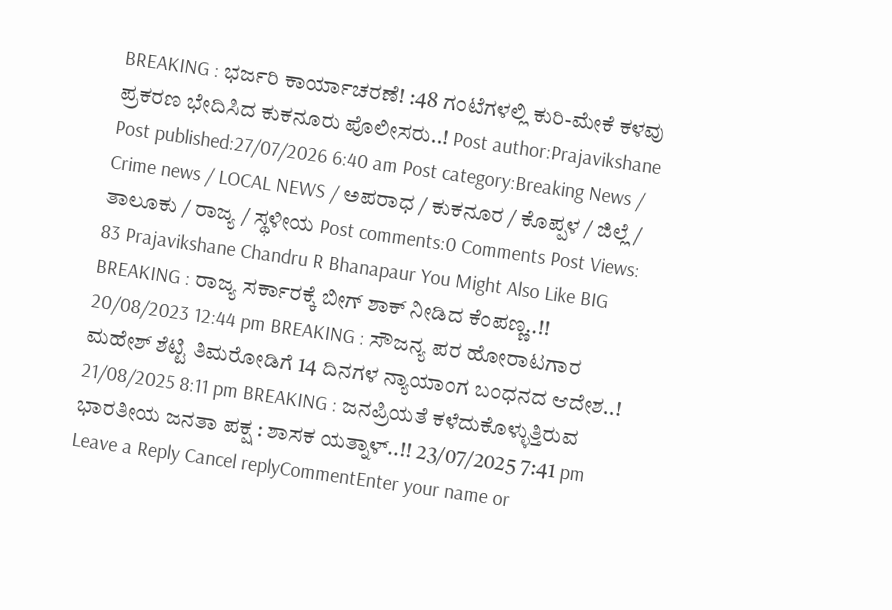BREAKING : ಭರ್ಜರಿ ಕಾರ್ಯಾಚರಣೆ! :48 ಗಂಟೆಗಳಲ್ಲಿ ಕುರಿ-ಮೇಕೆ ಕಳವು ಪ್ರಕರಣ ಭೇದಿಸಿದ ಕುಕನೂರು ಪೊಲೀಸರು..! Post author:Prajavikshane Post published:27/07/2026 6:40 am Post category:Breaking News / Crime news / LOCAL NEWS / ಅಪರಾಧ / ಕುಕನೂರ / ಕೊಪ್ಪಳ / ಜಿಲ್ಲೆ / ತಾಲೂಕು / ರಾಜ್ಯ / ಸ್ಥಳೀಯ Post comments:0 Comments Post Views: 83 Prajavikshane Chandru R Bhanapaur You Might Also Like BIG BREAKING : ರಾಜ್ಯ ಸರ್ಕಾರಕ್ಕೆ ಬೀಗ್ ಶಾಕ್ ನೀಡಿದ ಕೆಂಪಣ್ಣ..!! 20/08/2023 12:44 pm BREAKING : ಸೌಜನ್ಯ ಪರ ಹೋರಾಟಗಾರ ಮಹೇಶ್ ಶೆಟ್ಟಿ ತಿಮರೋಡಿಗೆ 14 ದಿನಗಳ ನ್ಯಾಯಾಂಗ ಬಂಧನದ ಆದೇಶ..! 21/08/2025 8:11 pm BREAKING : ಜನಪ್ರಿಯತೆ ಕಳೆದುಕೊಳ್ಳುತ್ತಿರುವ ಭಾರತೀಯ ಜನತಾ ಪಕ್ಷ : ಶಾಸಕ ಯತ್ನಾಳ್..!! 23/07/2025 7:41 pm Leave a Reply Cancel replyCommentEnter your name or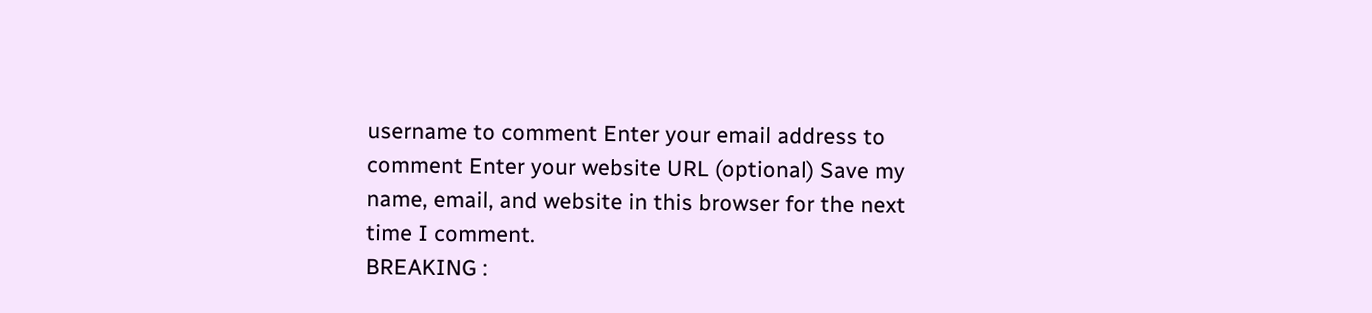username to comment Enter your email address to comment Enter your website URL (optional) Save my name, email, and website in this browser for the next time I comment.
BREAKING :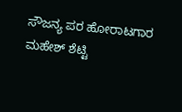ಸೌಜನ್ಯ ಪರ ಹೋರಾಟಗಾರ ಮಹೇಶ್ ಶೆಟ್ಟಿ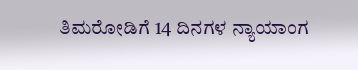ತಿಮರೋಡಿಗೆ 14 ದಿನಗಳ ನ್ಯಾಯಾಂಗ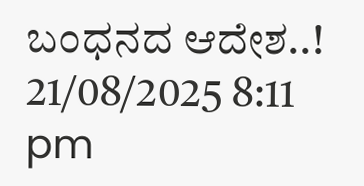ಬಂಧನದ ಆದೇಶ..! 21/08/2025 8:11 pm